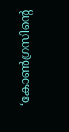‘കോണ്‍ഗ്രസിന്റെ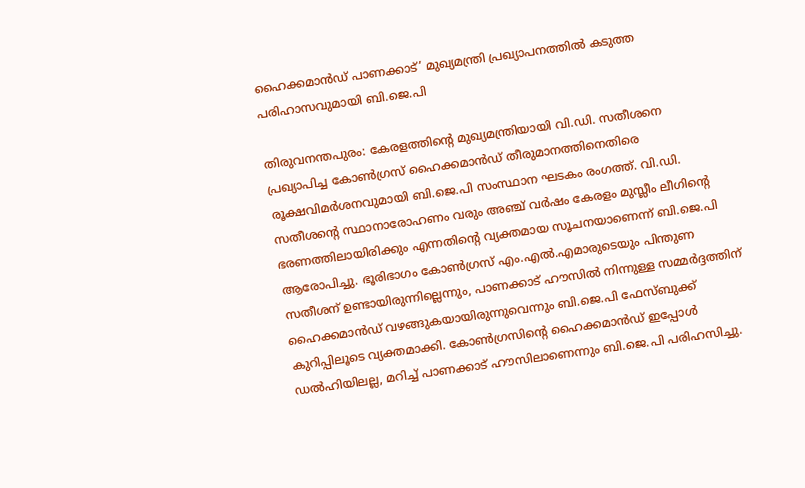ഹൈക്കമാന്‍ഡ് പാണക്കാട്’ മുഖ്യമന്ത്രി പ്രഖ്യാപനത്തില്‍ കടുത്ത പരിഹാസവുമായി ബി.ജെ.പി

തിരുവനന്തപുരം: കേരളത്തിന്റെ മുഖ്യമന്ത്രിയായി വി.ഡി. സതീശനെ പ്രഖ്യാപിച്ച കോണ്‍ഗ്രസ് ഹൈക്കമാന്‍ഡ് തീരുമാനത്തിനെതിരെ രൂക്ഷവിമര്‍ശനവുമായി ബി.ജെ.പി സംസ്ഥാന ഘടകം രംഗത്ത്. വി.ഡി. സതീശന്റെ സ്ഥാനാരോഹണം വരും അഞ്ച് വര്‍ഷം കേരളം മുസ്ലീം ലീഗിന്റെ ഭരണത്തിലായിരിക്കും എന്നതിന്റെ വ്യക്തമായ സൂചനയാണെന്ന് ബി.ജെ.പി ആരോപിച്ചു. ഭൂരിഭാഗം കോണ്‍ഗ്രസ് എം.എല്‍.എമാരുടെയും പിന്തുണ സതീശന് ഉണ്ടായിരുന്നില്ലെന്നും, പാണക്കാട് ഹൗസില്‍ നിന്നുള്ള സമ്മര്‍ദ്ദത്തിന് ഹൈക്കമാന്‍ഡ് വഴങ്ങുകയായിരുന്നുവെന്നും ബി.ജെ.പി ഫേസ്ബുക്ക് കുറിപ്പിലൂടെ വ്യക്തമാക്കി. കോണ്‍ഗ്രസിന്റെ ഹൈക്കമാന്‍ഡ് ഇപ്പോള്‍ ഡല്‍ഹിയിലല്ല, മറിച്ച് പാണക്കാട് ഹൗസിലാണെന്നും ബി.ജെ.പി പരിഹസിച്ചു.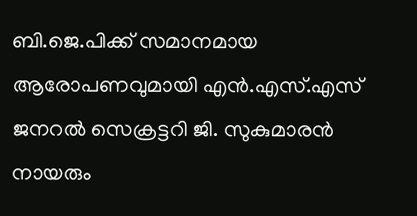ബി.ജെ.പിക്ക് സമാനമായ ആരോപണവുമായി എന്‍.എസ്.എസ് ജനറല്‍ സെക്രട്ടറി ജി. സുകുമാരന്‍ നായരും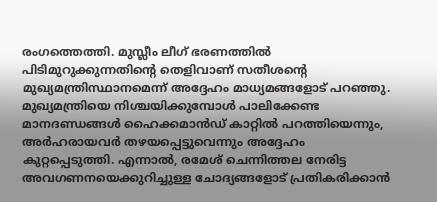രംഗത്തെത്തി. മുസ്ലീം ലീഗ് ഭരണത്തില്‍ പിടിമുറുക്കുന്നതിന്റെ തെളിവാണ് സതീശന്റെ മുഖ്യമന്ത്രിസ്ഥാനമെന്ന് അദ്ദേഹം മാധ്യമങ്ങളോട് പറഞ്ഞു. മുഖ്യമന്ത്രിയെ നിശ്ചയിക്കുമ്പോള്‍ പാലിക്കേണ്ട മാനദണ്ഡങ്ങള്‍ ഹൈക്കമാന്‍ഡ് കാറ്റില്‍ പറത്തിയെന്നും, അര്‍ഹരായവര്‍ തഴയപ്പെട്ടുവെന്നും അദ്ദേഹം കുറ്റപ്പെടുത്തി. എന്നാല്‍, രമേശ് ചെന്നിത്തല നേരിട്ട അവഗണനയെക്കുറിച്ചുള്ള ചോദ്യങ്ങളോട് പ്രതികരിക്കാന്‍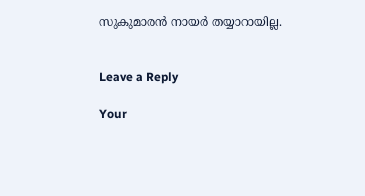സുകുമാരന്‍ നായര്‍ തയ്യാറായില്ല.


Leave a Reply

Your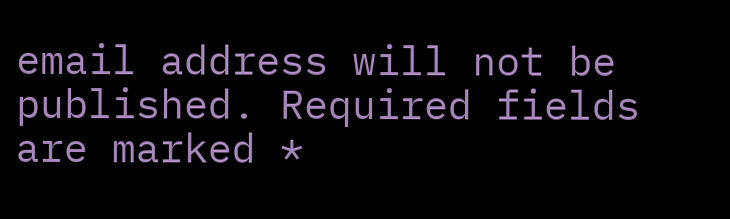email address will not be published. Required fields are marked *